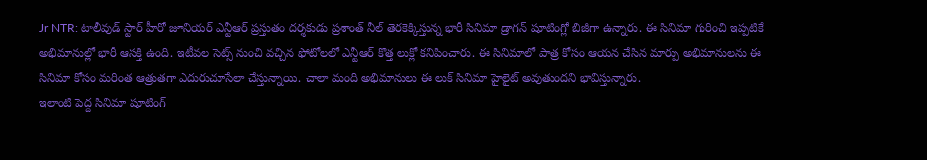Jr NTR: టాలీవుడ్ స్టార్ హీరో జూనియర్ ఎన్టీఆర్ ప్రస్తుతం దర్శకుడు ప్రశాంత్ నీల్ తెరకెక్కిస్తున్న భారీ సినిమా డ్రాగన్ షూటింగ్లో బిజీగా ఉన్నారు. ఈ సినిమా గురించి ఇప్పటికే అభిమానుల్లో భారీ ఆసక్తి ఉంది. ఇటీవల సెట్స్ నుంచి వచ్చిన ఫోటోలలో ఎన్టీఆర్ కొత్త లుక్లో కనిపించారు. ఈ సినిమాలో పాత్ర కోసం ఆయన చేసిన మార్పు అభిమానులను ఈ సినిమా కోసం మరింత ఆత్రుతగా ఎదురుచూసేలా చేస్తున్నాయి. చాలా మంది అభిమానులు ఈ లుక్ సినిమా హైలైట్ అవుతుందని భావిస్తున్నారు.
ఇలాంటి పెద్ద సినిమా షూటింగ్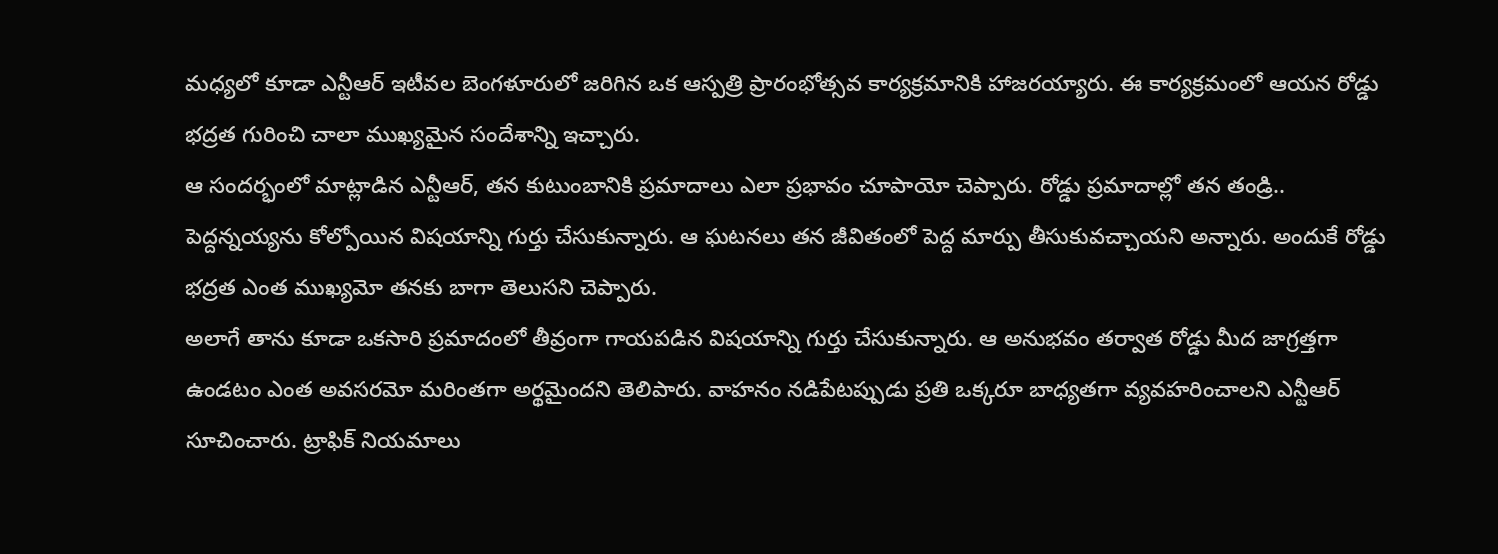మధ్యలో కూడా ఎన్టీఆర్ ఇటీవల బెంగళూరులో జరిగిన ఒక ఆస్పత్రి ప్రారంభోత్సవ కార్యక్రమానికి హాజరయ్యారు. ఈ కార్యక్రమంలో ఆయన రోడ్డు భద్రత గురించి చాలా ముఖ్యమైన సందేశాన్ని ఇచ్చారు.
ఆ సందర్భంలో మాట్లాడిన ఎన్టీఆర్, తన కుటుంబానికి ప్రమాదాలు ఎలా ప్రభావం చూపాయో చెప్పారు. రోడ్డు ప్రమాదాల్లో తన తండ్రి.. పెద్దన్నయ్యను కోల్పోయిన విషయాన్ని గుర్తు చేసుకున్నారు. ఆ ఘటనలు తన జీవితంలో పెద్ద మార్పు తీసుకువచ్చాయని అన్నారు. అందుకే రోడ్డు భద్రత ఎంత ముఖ్యమో తనకు బాగా తెలుసని చెప్పారు.
అలాగే తాను కూడా ఒకసారి ప్రమాదంలో తీవ్రంగా గాయపడిన విషయాన్ని గుర్తు చేసుకున్నారు. ఆ అనుభవం తర్వాత రోడ్డు మీద జాగ్రత్తగా ఉండటం ఎంత అవసరమో మరింతగా అర్థమైందని తెలిపారు. వాహనం నడిపేటప్పుడు ప్రతి ఒక్కరూ బాధ్యతగా వ్యవహరించాలని ఎన్టీఆర్ సూచించారు. ట్రాఫిక్ నియమాలు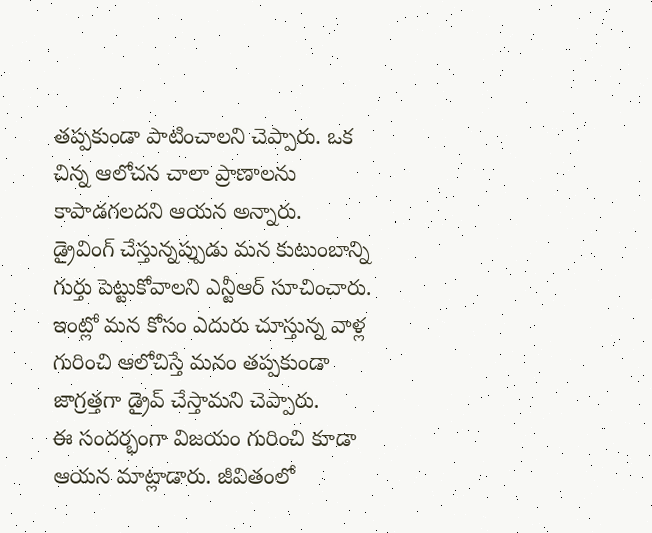తప్పకుండా పాటించాలని చెప్పారు. ఒక చిన్న ఆలోచన చాలా ప్రాణాలను కాపాడగలదని ఆయన అన్నారు.
డ్రైవింగ్ చేస్తున్నప్పుడు మన కుటుంబాన్ని గుర్తు పెట్టుకోవాలని ఎన్టీఆర్ సూచించారు. ఇంట్లో మన కోసం ఎదురు చూస్తున్న వాళ్ల గురించి ఆలోచిస్తే మనం తప్పకుండా జాగ్రత్తగా డ్రైవ్ చేస్తామని చెప్పారు.
ఈ సందర్భంగా విజయం గురించి కూడా ఆయన మాట్లాడారు. జీవితంలో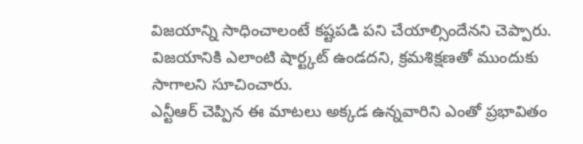విజయాన్ని సాధించాలంటే కష్టపడి పని చేయాల్సిందేనని చెప్పారు. విజయానికి ఎలాంటి షార్ట్కట్ ఉండదని, క్రమశిక్షణతో ముందుకు సాగాలని సూచించారు.
ఎన్టీఆర్ చెప్పిన ఈ మాటలు అక్కడ ఉన్నవారిని ఎంతో ప్రభావితం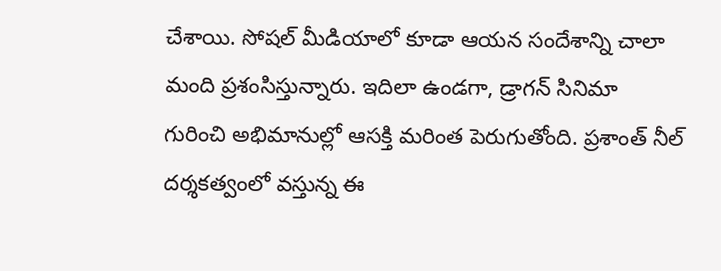చేశాయి. సోషల్ మీడియాలో కూడా ఆయన సందేశాన్ని చాలా మంది ప్రశంసిస్తున్నారు. ఇదిలా ఉండగా, డ్రాగన్ సినిమా గురించి అభిమానుల్లో ఆసక్తి మరింత పెరుగుతోంది. ప్రశాంత్ నీల్ దర్శకత్వంలో వస్తున్న ఈ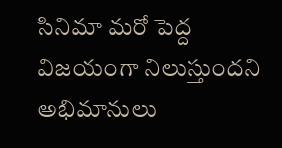సినిమా మరో పెద్ద విజయంగా నిలుస్తుందని అభిమానులు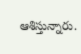ఆశిస్తున్నారు.